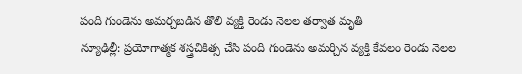పంది గుండెను అమర్చబడిన తొలి వ్యక్తి రెండు నెలల తర్వాత మృతి
న్యూఢిల్లీ: ప్రయోగాత్మక శస్త్రచికిత్స చేసి పంది గుండెను అమర్చిన వ్యక్తి కేవలం రెండు నెలల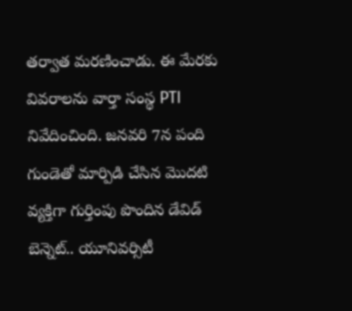తర్వాత మరణించాడు. ఈ మేరకు వివరాలను వార్తా సంస్థ PTI నివేదించింది. జనవరి 7న పంది గుండెతో మార్పిడి చేసిన మొదటి వ్యక్తిగా గుర్తింపు పొందిన డేవిడ్ బెన్నెట్.. యూనివర్సిటీ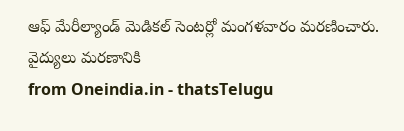ఆఫ్ మేరీల్యాండ్ మెడికల్ సెంటర్లో మంగళవారం మరణించారు. వైద్యులు మరణానికి
from Oneindia.in - thatsTelugu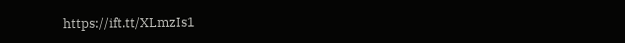https://ift.tt/XLmzIs1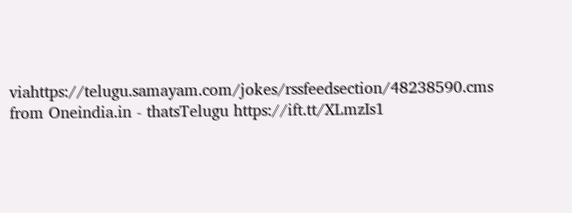viahttps://telugu.samayam.com/jokes/rssfeedsection/48238590.cms
from Oneindia.in - thatsTelugu https://ift.tt/XLmzIs1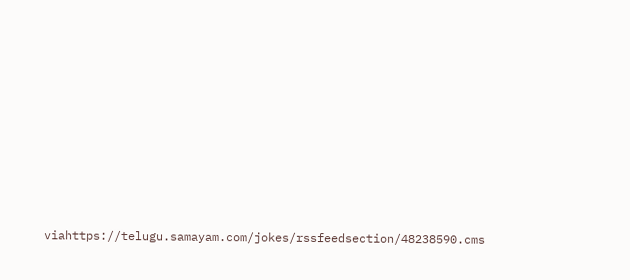viahttps://telugu.samayam.com/jokes/rssfeedsection/48238590.cms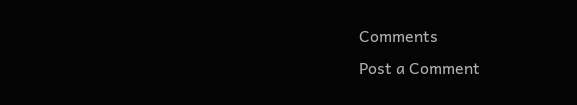Comments
Post a Comment